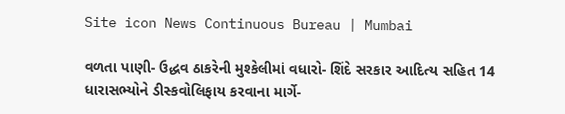Site icon News Continuous Bureau | Mumbai

વળતા પાણી- ઉદ્ધવ ઠાકરેની મુશ્કેલીમાં વધારો- શિંદે સરકાર આદિત્ય સહિત 14 ધારાસભ્યોને ડીસ્કવોલિફાય કરવાના માર્ગે-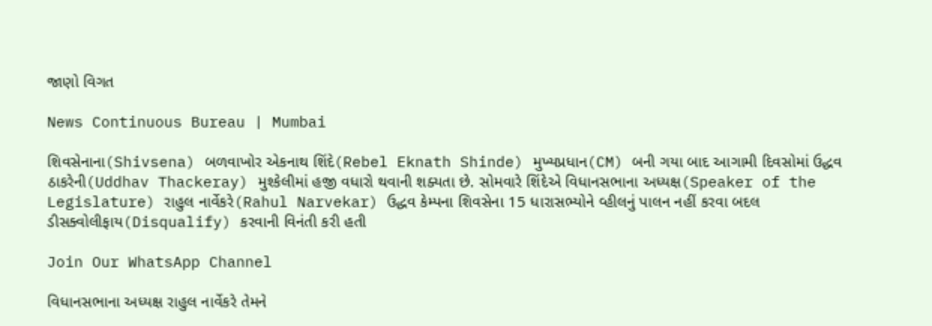જાણો વિગત

News Continuous Bureau | Mumbai

શિવસેનાના(Shivsena) બળવાખોર એકનાથ શિંદે(Rebel Eknath Shinde) મુખ્યપ્રધાન(CM) બની ગયા બાદ આગામી દિવસોમાં ઉદ્ધવ ઠાકરેની(Uddhav Thackeray) મુશ્કેલીમાં હજી વધારો થવાની શક્યતા છે. સોમવારે શિંદેએ વિધાનસભાના અધ્યક્ષ(Speaker of the Legislature) રાહુલ નાર્વેકરે(Rahul Narvekar) ઉદ્ધવ કેમ્પના શિવસેના 15 ધારાસભ્યોને વ્હીલનું પાલન નહીં કરવા બદલ ડીસક્વોલીફાય(Disqualify) કરવાની વિનંતી કરી હતી

Join Our WhatsApp Channel

વિધાનસભાના અધ્યક્ષ રાહુલ નાર્વેકરે તેમને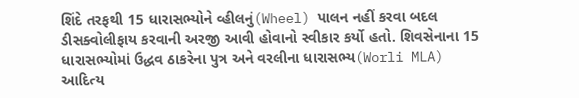શિંદે તરફથી 15 ધારાસભ્યોને વ્હીલનું(Wheel) પાલન નહીં કરવા બદલ ડીસક્વોલીફાય કરવાની અરજી આવી હોવાનો સ્વીકાર કર્યો હતો. શિવસેનાના 15 ધારાસભ્યોમાં ઉદ્ધવ ઠાકરેના પુત્ર અને વરલીના ધારાસભ્ય(Worli MLA) આદિત્ય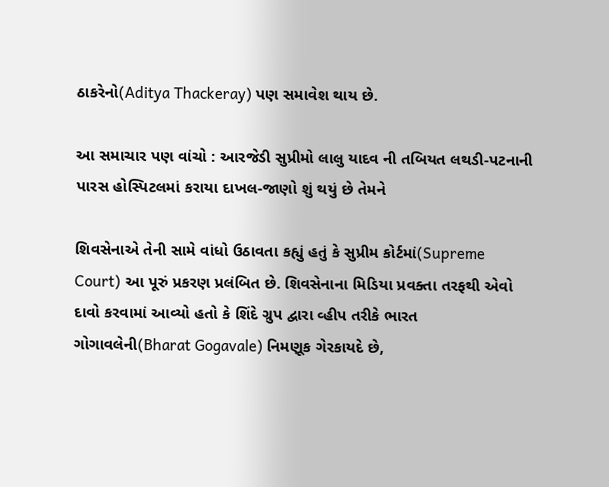ઠાકરેનો(Aditya Thackeray) પણ સમાવેશ થાય છે.

આ સમાચાર પણ વાંચો : આરજેડી સુપ્રીમો લાલુ યાદવ ની તબિયત લથડી-પટનાની પારસ હોસ્પિટલમાં કરાયા દાખલ-જાણો શું થયું છે તેમને

શિવસેનાએ તેની સામે વાંધો ઉઠાવતા કહ્યું હતું કે સુપ્રીમ કોર્ટમાં(Supreme Court) આ પૂરું પ્રકરણ પ્રલંબિત છે. શિવસેનાના મિડિયા પ્રવક્તા તરફથી એવો દાવો કરવામાં આવ્યો હતો કે શિંદે ગ્રુપ દ્વારા વ્હીપ તરીકે ભારત ગોગાવલેની(Bharat Gogavale) નિમણૂક ગેરકાયદે છે,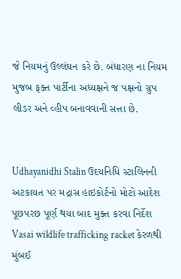જે નિયમનું ઉલ્લંઘન કરે છે. બંધારણ ના નિયમ મુજબ ફક્ત પાર્ટીના અધ્યક્ષને જ પક્ષનો ગ્રુપ લીડર અને વ્હીપ બનાવવાની સત્તા છે.


Udhayanidhi Stalin ઉદયનિધિ સ્ટાલિનની અટકાયત પર મદ્રાસ હાઇકોર્ટનો મોટો આદેશ પૂછપરછ પૂર્ણ થયા બાદ મુક્ત કરવા નિર્દેશ
Vasai wildlife trafficking racket કેરળથી મુંબઈ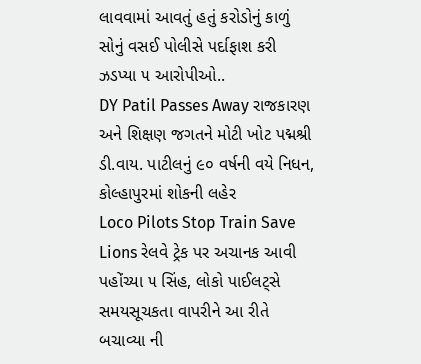લાવવામાં આવતું હતું કરોડોનું કાળું સોનું વસઈ પોલીસે પર્દાફાશ કરી ઝડપ્યા ૫ આરોપીઓ..
DY Patil Passes Away રાજકારણ અને શિક્ષણ જગતને મોટી ખોટ પદ્મશ્રી ડી.વાય. પાટીલનું ૯૦ વર્ષની વયે નિધન, કોલ્હાપુરમાં શોકની લહેર
Loco Pilots Stop Train Save Lions રેલવે ટ્રેક પર અચાનક આવી પહોંચ્યા ૫ સિંહ, લોકો પાઈલટ્સે સમયસૂચકતા વાપરીને આ રીતે બચાવ્યા ની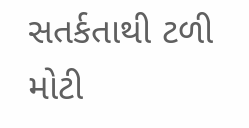સતર્કતાથી ટળી મોટી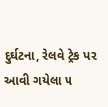દુર્ઘટના, રેલવે ટ્રેક પર આવી ગયેલા ૫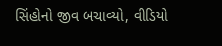સિંહોનો જીવ બચાવ્યો, વીડિયો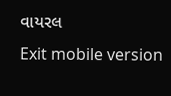વાયરલ
Exit mobile version